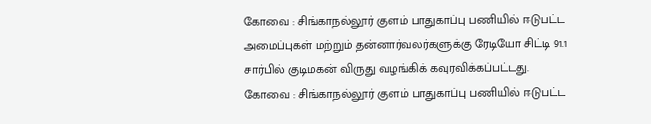கோவை : சிங்காநல்லூர் குளம் பாதுகாப்பு பணியில் ஈடுபட்ட அமைப்புகள் மற்றும் தன்னார்வலர்களுக்கு ரேடியோ சிட்டி 91.1 சார்பில் குடிமகன் விருது வழங்கிக் கவுரவிக்கப்பட்டது.
கோவை : சிங்காநல்லூர் குளம் பாதுகாப்பு பணியில் ஈடுபட்ட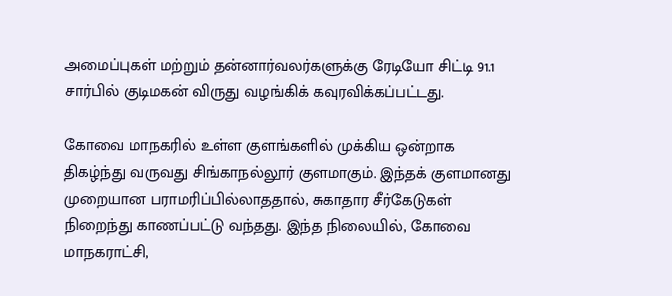அமைப்புகள் மற்றும் தன்னார்வலர்களுக்கு ரேடியோ சிட்டி 91.1 சார்பில் குடிமகன் விருது வழங்கிக் கவுரவிக்கப்பட்டது.

கோவை மாநகரில் உள்ள குளங்களில் முக்கிய ஒன்றாக திகழ்ந்து வருவது சிங்காநல்லூர் குளமாகும். இந்தக் குளமானது முறையான பராமரிப்பில்லாததால், சுகாதார சீர்கேடுகள் நிறைந்து காணப்பட்டு வந்தது. இந்த நிலையில், கோவை மாநகராட்சி,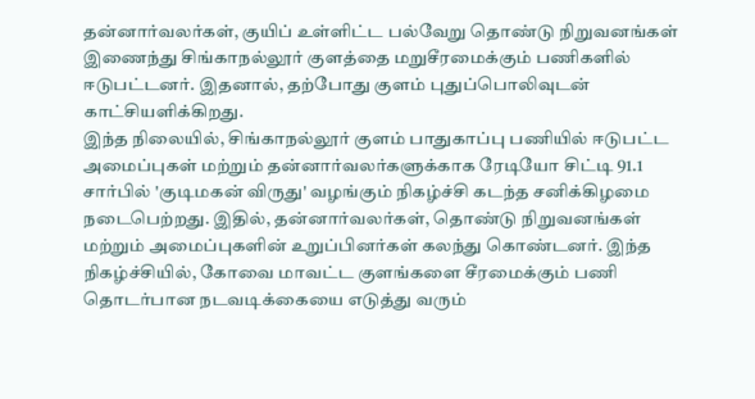தன்னார்வலர்கள், குயிப் உள்ளிட்ட பல்வேறு தொண்டு நிறுவனங்கள் இணைந்து சிங்காநல்லூர் குளத்தை மறுசீரமைக்கும் பணிகளில் ஈடுபட்டனர். இதனால், தற்போது குளம் புதுப்பொலிவுடன் காட்சியளிக்கிறது.
இந்த நிலையில், சிங்காநல்லூர் குளம் பாதுகாப்பு பணியில் ஈடுபட்ட அமைப்புகள் மற்றும் தன்னார்வலர்களுக்காக ரேடியோ சிட்டி 91.1 சார்பில் 'குடிமகன் விருது' வழங்கும் நிகழ்ச்சி கடந்த சனிக்கிழமை நடைபெற்றது. இதில், தன்னார்வலர்கள், தொண்டு நிறுவனங்கள் மற்றும் அமைப்புகளின் உறுப்பினர்கள் கலந்து கொண்டனர். இந்த நிகழ்ச்சியில், கோவை மாவட்ட குளங்களை சீரமைக்கும் பணி தொடர்பான நடவடிக்கையை எடுத்து வரும்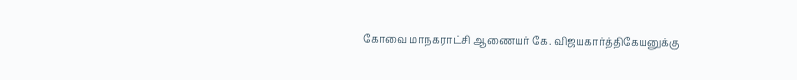கோவை மாநகராட்சி ஆணையர் கே. விஜயகார்த்திகேயனுக்கு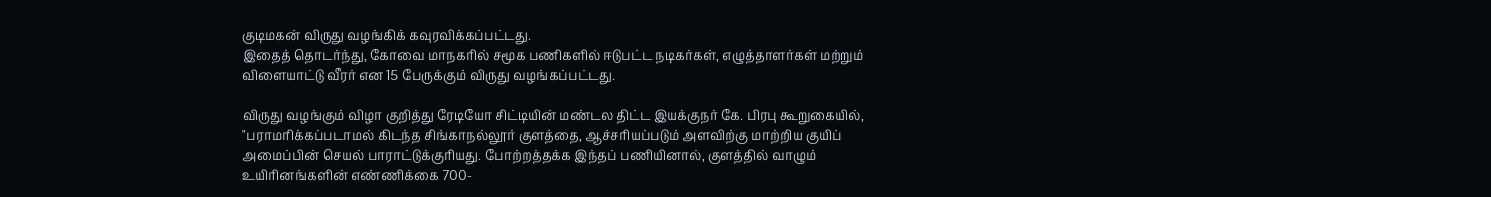குடிமகன் விருது வழங்கிக் கவுரவிக்கப்பட்டது.
இதைத் தொடர்ந்து, கோவை மாநகரில் சமூக பணிகளில் ஈடுபட்ட நடிகர்கள், எழுத்தாளர்கள் மற்றும் விளையாட்டு வீரர் என 15 பேருக்கும் விருது வழங்கப்பட்டது.

விருது வழங்கும் விழா குறித்து ரேடியோ சிட்டியின் மண்டல திட்ட இயக்குநர் கே. பிரபு கூறுகையில், "பராமரிக்கப்படாமல் கிடந்த சிங்காநல்லூர் குளத்தை, ஆச்சரியப்படும் அளவிற்கு மாற்றிய குயிப் அமைப்பின் செயல் பாராட்டுக்குரியது. போற்றத்தக்க இந்தப் பணியினால், குளத்தில் வாழும் உயிரினங்களின் எண்ணிக்கை 700-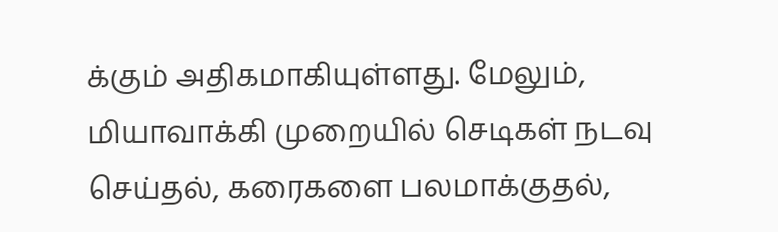க்கும் அதிகமாகியுள்ளது. மேலும், மியாவாக்கி முறையில் செடிகள் நடவு செய்தல், கரைகளை பலமாக்குதல்,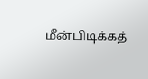மீன்பிடிக்கத்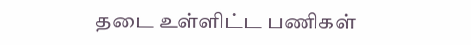தடை உள்ளிட்ட பணிகள்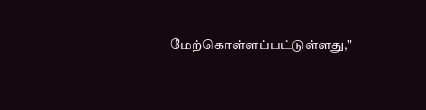மேற்கொள்ளப்பட்டுள்ளது,"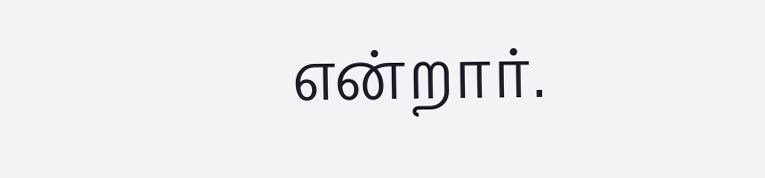என்றார்.